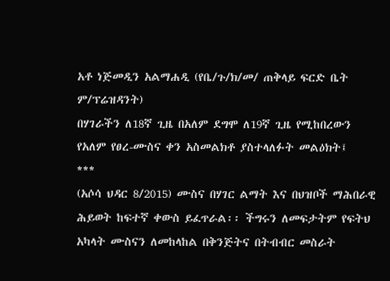አቶ ነጅመዲን አልማሐዲ (የቤ/ጉ/ክ/መ/ ጠቅላይ ፍርድ ቤት ም/ፕሬዝዳንት)
በሃገራችን ለ18ኛ ጊዜ በአለም ደግሞ ለ19ኛ ጊዜ የሚከበረውን የአለም የፀረ-ሙስና ቀን አስመልክቶ ያስተላለፉት መልዕክት፤
***
(አሶሳ ህዳር 8/2015) ሙስና በሃገር ልማት እና በህዝቦች ማሕበራዊ ሕይወት ከፍተኛ ቀውስ ይፈጥራል፡፡ ችግሩን ለመፍታትም የፍትህ አካላት ሙስናን ለመከላከል በቅንጅትና በትብብር መስራት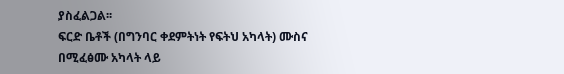ያስፈልጋል፡፡
ፍርድ ቤቶች (በግንባር ቀደምትነት የፍትህ አካላት) ሙስና በሚፈፅሙ አካላት ላይ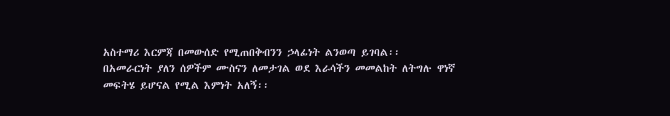አስተማሪ እርምጃ በመውሰድ የሚጠበቅብንን ኃላፊነት ልንወጣ ይገባል፡፡
በአመራርነት ያለን ሰዎችም ሙስናን ለመታገል ወደ እራሳችን መመልከት ለትግሉ ዋነኛ መፍትሄ ይሆናል የሚል እምነት አለኝ፡፡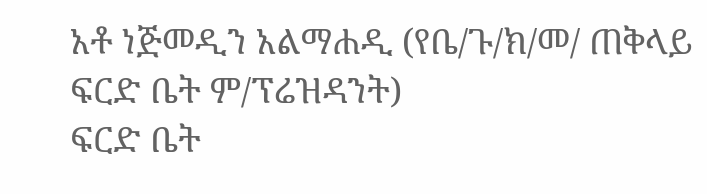አቶ ነጅመዲን አልማሐዲ (የቤ/ጉ/ክ/መ/ ጠቅላይ
ፍርድ ቤት ም/ፕሬዝዳንት)
ፍርድ ቤት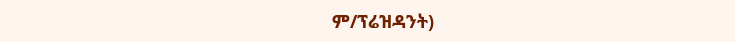ም/ፕሬዝዳንት)